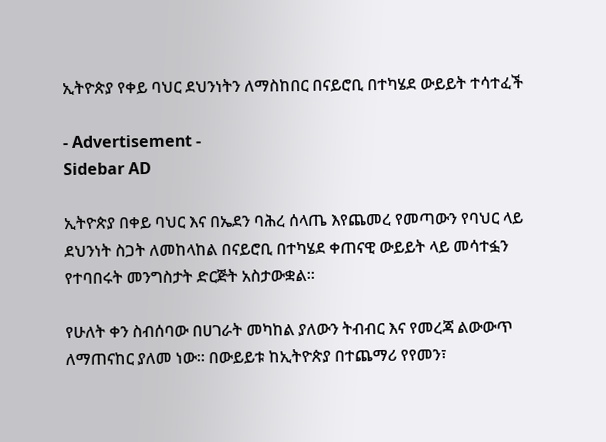ኢትዮጵያ የቀይ ባህር ደህንነትን ለማስከበር በናይሮቢ በተካሄደ ውይይት ተሳተፈች

- Advertisement -
Sidebar AD

ኢትዮጵያ በቀይ ባህር እና በኤደን ባሕረ ሰላጤ እየጨመረ የመጣውን የባህር ላይ ደህንነት ስጋት ለመከላከል በናይሮቢ በተካሄደ ቀጠናዊ ውይይት ላይ መሳተፏን የተባበሩት መንግስታት ድርጅት አስታውቋል።

የሁለት ቀን ስብሰባው በሀገራት መካከል ያለውን ትብብር እና የመረጃ ልውውጥ ለማጠናከር ያለመ ነው። በውይይቱ ከኢትዮጵያ በተጨማሪ የየመን፣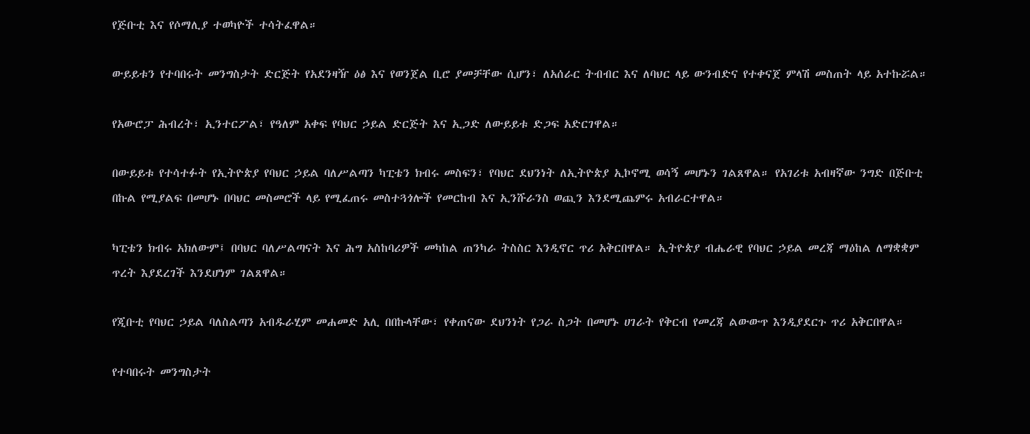የጅቡቲ እና የሶማሊያ ተወካዮች ተሳትፈዋል።

ውይይቱን የተባበሩት መንግስታት ድርጅት የአደንዛዥ ዕፅ እና የወንጀል ቢሮ ያመቻቸው ሲሆን፣ ለአሰራር ትብብር እና ለባህር ላይ ውንብድና የተቀናጀ ምላሽ መስጠት ላይ አተኩሯል።

የአውሮፓ ሕብረት፣ ኢንተርፖል፣ የዓለም አቀፍ የባህር ኃይል ድርጅት እና ኢጋድ ለውይይቱ ድጋፍ አድርገዋል።

በውይይቱ የተሳተፉት የኢትዮጵያ የባህር ኃይል ባለሥልጣን ካፒቴን ክብሩ መስፍን፣ የባህር ደህንነት ለኢትዮጵያ ኢኮኖሚ ወሳኝ መሆኑን ገልጸዋል። የአገሪቱ አብዛኛው ንግድ በጅቡቲ በኩል የሚያልፍ በመሆኑ በባህር መስመሮች ላይ የሚፈጠሩ መስተጓጎሎች የመርከብ እና ኢንሹራንስ ወጪን እንደሚጨምሩ አብራርተዋል።

ካፒቴን ክብሩ አክለውም፤ በባህር ባለሥልጣናት እና ሕግ አስከባሪዎች መካከል ጠንካራ ትስስር እንዲኖር ጥሪ አቅርበዋል። ኢትዮጵያ ብሔራዊ የባህር ኃይል መረጃ ማዕከል ለማቋቋም ጥረት እያደረገች እንደሆነም ገልጸዋል።

የጂቡቲ የባህር ኃይል ባለስልጣን አብዱራሂም መሐመድ አሊ በበኩላቸው፣ የቀጠናው ደህንነት የጋራ ስጋት በመሆኑ ሀገራት የቅርብ የመረጃ ልውውጥ እንዲያደርጉ ጥሪ አቅርበዋል።

የተባበሩት መንግስታት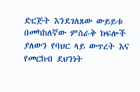ድርጅት እንደገለጸው ውይይቱ በመካከለኛው ምስራቅ ክፍሎች ያለውን የባህር ላይ ውጥረት እና የመርከብ ደህንነት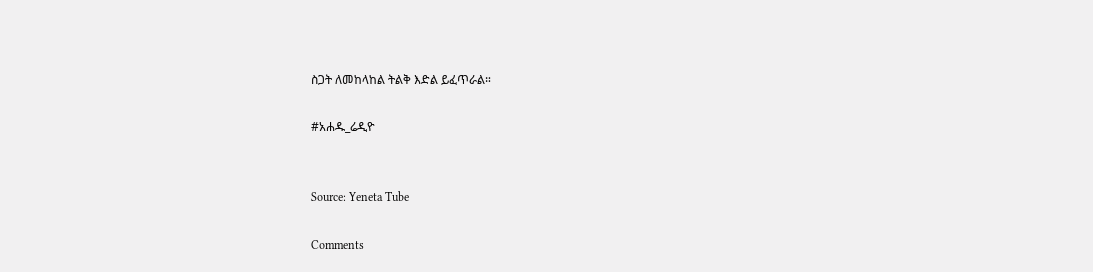ስጋት ለመከላከል ትልቅ እድል ይፈጥራል።

#አሐዱ_ሬዲዮ


Source: Yeneta Tube

Comments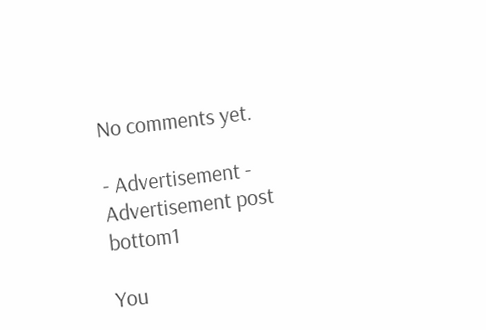No comments yet.

- Advertisement -
Advertisement post bottom1

You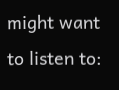might want to listen to: